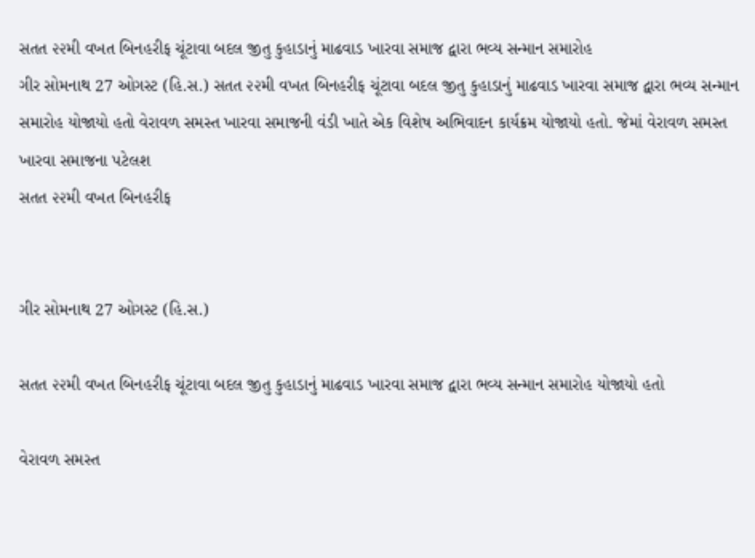સતત ૨૨મી વખત બિનહરીફ ચૂંટાવા બદલ જીતુ કુહાડાનું માઢવાડ ખારવા સમાજ દ્વારા ભવ્ય સન્માન સમારોહ
ગીર સોમનાથ 27 ઓગસ્ટ (હિ.સ.) સતત ૨૨મી વખત બિનહરીફ ચૂંટાવા બદલ જીતુ કુહાડાનું માઢવાડ ખારવા સમાજ દ્વારા ભવ્ય સન્માન સમારોહ યોજાયો હતો વેરાવળ સમસ્ત ખારવા સમાજની વંડી ખાતે એક વિશેષ અભિવાદન કાર્યક્રમ યોજાયો હતો. જેમાં વેરાવળ સમસ્ત ખારવા સમાજના પટેલશ
સતત ૨૨મી વખત બિનહરીફ


ગીર સોમનાથ 27 ઓગસ્ટ (હિ.સ.)

સતત ૨૨મી વખત બિનહરીફ ચૂંટાવા બદલ જીતુ કુહાડાનું માઢવાડ ખારવા સમાજ દ્વારા ભવ્ય સન્માન સમારોહ યોજાયો હતો

વેરાવળ સમસ્ત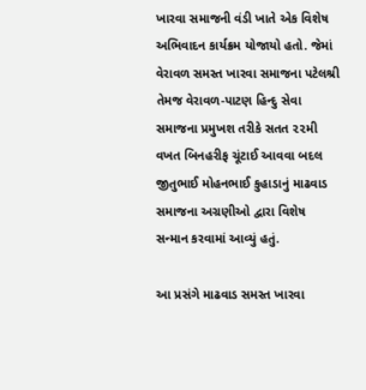ખારવા સમાજની વંડી ખાતે એક વિશેષ અભિવાદન કાર્યક્રમ યોજાયો હતો. જેમાં વેરાવળ સમસ્ત ખારવા સમાજના પટેલશ્રી તેમજ વેરાવળ-પાટણ હિન્દુ સેવા સમાજના પ્રમુખશ તરીકે સતત ૨૨મી વખત બિનહરીફ ચૂંટાઈ આવવા બદલ જીતુભાઈ મોહનભાઈ કુહાડાનું માઢવાડ સમાજના અગ્રણીઓ દ્વારા વિશેષ સન્માન કરવામાં આવ્યું હતું.

આ પ્રસંગે માઢવાડ સમસ્ત ખારવા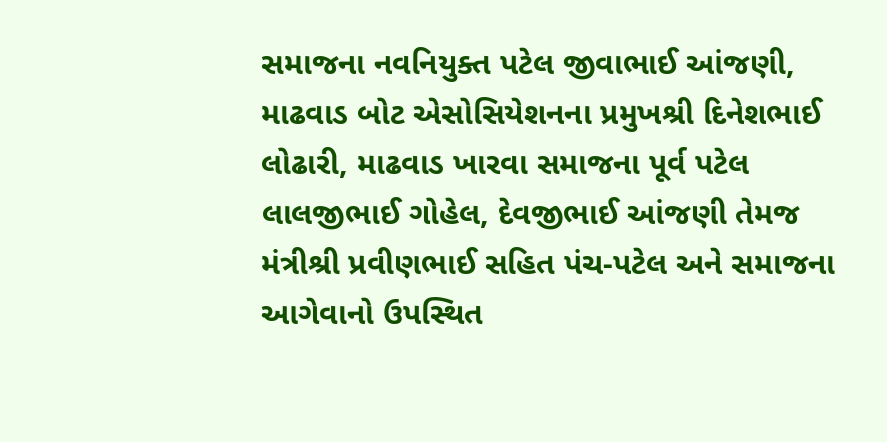સમાજના નવનિયુક્ત પટેલ જીવાભાઈ આંજણી, માઢવાડ બોટ એસોસિયેશનના પ્રમુખશ્રી દિનેશભાઈ લોઢારી, માઢવાડ ખારવા સમાજના પૂર્વ પટેલ લાલજીભાઈ ગોહેલ, દેવજીભાઈ આંજણી તેમજ મંત્રીશ્રી પ્રવીણભાઈ સહિત પંચ-પટેલ અને સમાજના આગેવાનો ઉપસ્થિત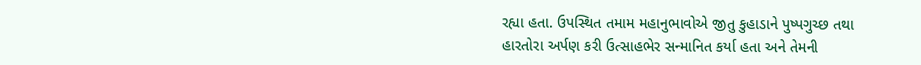રહ્યા હતા. ઉપસ્થિત તમામ મહાનુભાવોએ જીતુ કુહાડાને પુષ્પગુચ્છ તથા હારતોરા અર્પણ કરી ઉત્સાહભેર સન્માનિત કર્યા હતા અને તેમની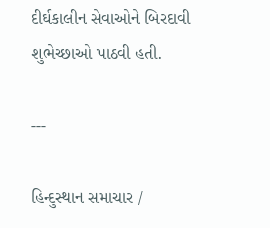દીર્ઘકાલીન સેવાઓને બિરદાવી શુભેચ્છાઓ પાઠવી હતી.

---

હિન્દુસ્થાન સમાચાર /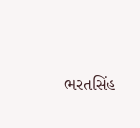ભરતસિંહ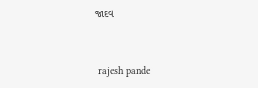જાદવ


 rajesh pande